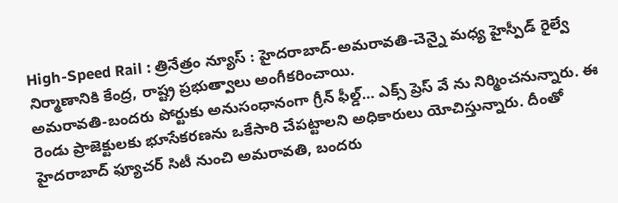High-Speed Rail : త్రినేత్రం న్యూస్ : హైదరాబాద్-అమరావతి-చెన్నై మధ్య హైస్పీడ్ రైల్వే నిర్మాణానికి కేంద్ర, రాష్ట్ర ప్రభుత్వాలు అంగీకరించాయి.
అమరావతి-బందరు పోర్టుకు అనుసంధానంగా గ్రీన్ ఫీల్డ్… ఎక్స్ ప్రెస్ వే ను నిర్మించనున్నారు. ఈ రెండు ప్రాజెక్టులకు భూసేకరణను ఒకేసారి చేపట్టాలని అధికారులు యోచిస్తున్నారు. దీంతో హైదరాబాద్ ఫ్యూచర్ సిటీ నుంచి అమరావతి, బందరు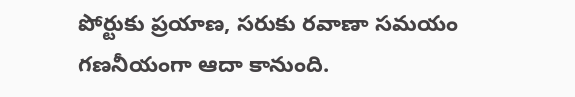పోర్టుకు ప్రయాణ, సరుకు రవాణా సమయం గణనీయంగా ఆదా కానుంది.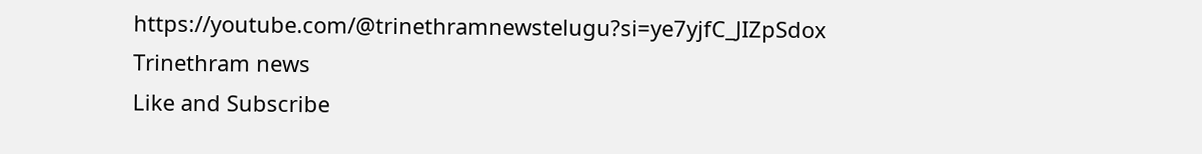https://youtube.com/@trinethramnewstelugu?si=ye7yjfC_JIZpSdox
Trinethram news
Like and Subscribe